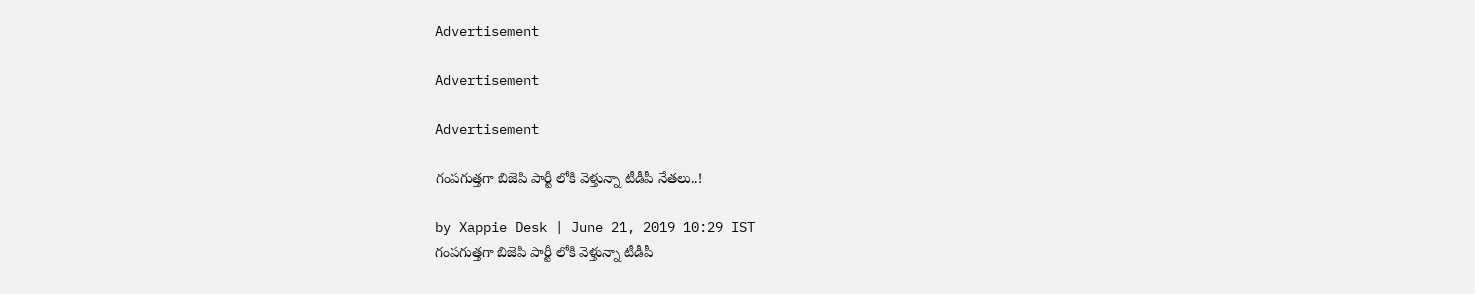Advertisement

Advertisement

Advertisement

గంపగుత్తగా బిజెపి పార్టీ లోకి వెళ్తున్నా టీడీపీ నేతలు..!

by Xappie Desk | June 21, 2019 10:29 IST
గంపగుత్తగా బిజెపి పార్టీ లోకి వెళ్తున్నా టీడీపీ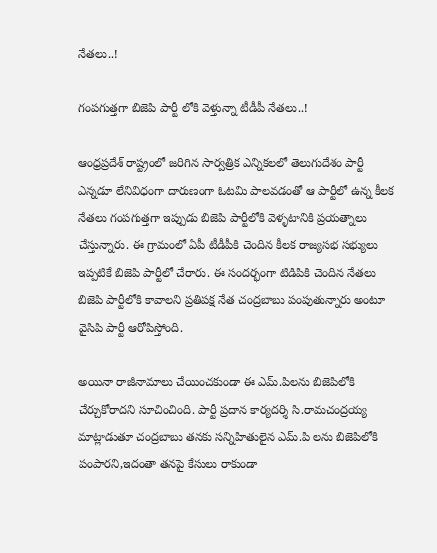నేతలు..!

గంపగుత్తగా బిజెపి పార్టీ లోకి వెళ్తున్నా టీడీపీ నేతలు..!

ఆంధ్రప్రదేశ్ రాష్ట్రంలో జరిగిన సార్వత్రిక ఎన్నికలలో తెలుగుదేశం పార్టీ ఎన్నడూ లేనివిధంగా దారుణంగా ఓటమి పాలవడంతో ఆ పార్టీలో ఉన్న కీలక నేతలు గంపగుత్తగా ఇప్పుడు బిజెపి పార్టీలోకి వెళ్ళటానికి ప్రయత్నాలు చేస్తున్నారు. ఈ గ్రామంలో ఏపీ టీడీపీకి చెందిన కీలక రాజ్యసభ సభ్యులు ఇప్పటికే బిజెపి పార్టీలో చేరారు. ఈ సందర్భంగా టిడిపికి చెందిన నేతలు బిజెపి పార్టీలోకి కావాలని ప్రతిపక్ష నేత చంద్రబాబు పంపుతున్నారు అంటూ వైసిపి పార్టీ ఆరోపిస్తోంది.

అయినా రాజీనామాలు చేయించకుండా ఈ ఎమ్.పిలను బిజెపిలోకి చేర్చుకోరాదని సూచించింది. పార్టీ ప్రదాన కార్యదర్శి సి.రామచంద్రయ్య మాట్లాడుతూ చంద్రబాబు తనకు సన్నిహితులైన ఎమ్.పి లను బిజెపిలోకి పంపారని,ఇదంతా తనపై కేసులు రాకుండా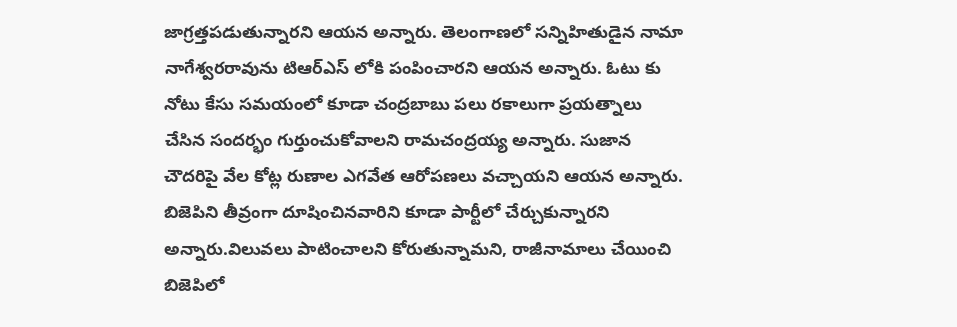జాగ్రత్తపడుతున్నారని ఆయన అన్నారు. తెలంగాణలో సన్నిహితుడైన నామా నాగేశ్వరరావును టిఆర్ఎస్ లోకి పంపించారని ఆయన అన్నారు. ఓటు కు నోటు కేసు సమయంలో కూడా చంద్రబాబు పలు రకాలుగా ప్రయత్నాలు చేసిన సందర్భం గుర్తుంచుకోవాలని రామచంద్రయ్య అన్నారు. సుజాన చౌదరిపై వేల కోట్ల రుణాల ఎగవేత ఆరోపణలు వచ్చాయని ఆయన అన్నారు. బిజెపిని తీవ్రంగా దూషించినవారిని కూడా పార్టీలో చేర్చుకున్నారని అన్నారు.విలువలు పాటించాలని కోరుతున్నామని, రాజీనామాలు చేయించి బిజెపిలో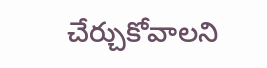చేర్చుకోవాలని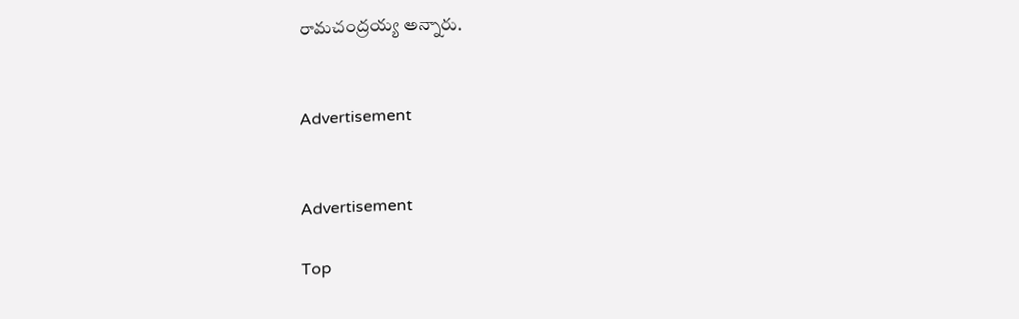రామచంద్రయ్య అన్నారు.


Advertisement


Advertisement

Top